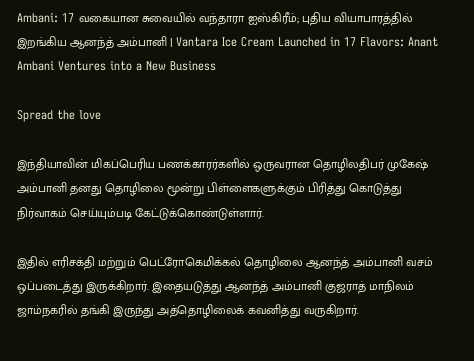Ambani: 17 வகையான சுவையில் வந்தாரா ஐஸ்கிரீம்; புதிய வியாபாரத்தில் இறங்கிய ஆனந்த் அம்பானி | Vantara Ice Cream Launched in 17 Flavors: Anant Ambani Ventures into a New Business

Spread the love

இந்தியாவின் மிகப்பெரிய பணக்காரர்களில் ஒருவரான தொழிலதிபர் முகேஷ் அம்பானி தனது தொழிலை மூன்று பிள்ளைகளுக்கும் பிரித்து கொடுத்து நிர்வாகம் செய்யும்படி கேட்டுக்கொண்டுள்ளார்.

இதில் எரிசக்தி மற்றும் பெட்ரோகெமிக்கல் தொழிலை ஆனந்த் அம்பானி வசம் ஒப்படைத்து இருக்கிறார். இதையடுத்து ஆனந்த் அம்பானி குஜராத் மாநிலம் ஜாம்நகரில் தங்கி இருந்து அத்தொழிலைக் கவனித்து வருகிறார்.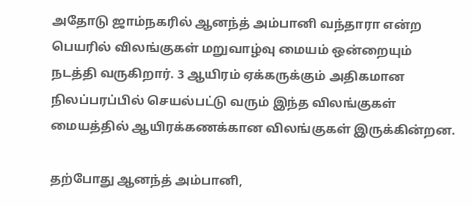அதோடு ஜாம்நகரில் ஆனந்த் அம்பானி வந்தாரா என்ற பெயரில் விலங்குகள் மறுவாழ்வு மையம் ஒன்றையும் நடத்தி வருகிறார். 3 ஆயிரம் ஏக்கருக்கும் அதிகமான நிலப்பரப்பில் செயல்பட்டு வரும் இந்த விலங்குகள் மையத்தில் ஆயிரக்கணக்கான விலங்குகள் இருக்கின்றன.

தற்போது ஆனந்த் அம்பானி,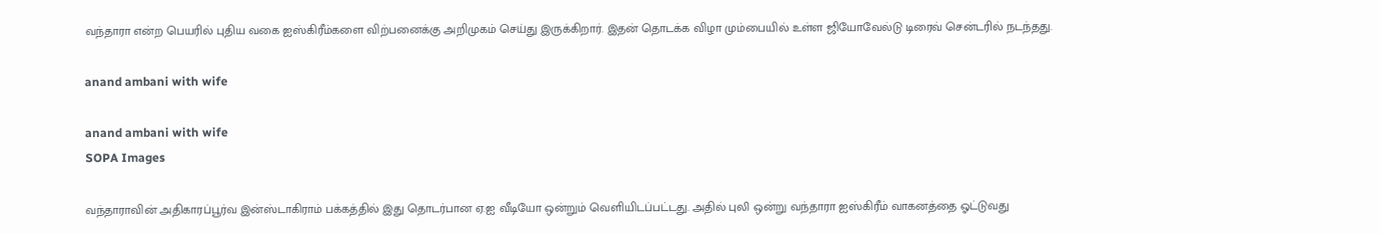வந்தாரா என்ற பெயரில் புதிய வகை ஐஸ்கிரீம்களை விற்பனைக்கு அறிமுகம் செய்து இருக்கிறார். இதன் தொடக்க விழா மும்பையில் உள்ள ஜியோவேல்டு டிரைவ் சென்டரில் நடந்தது.

anand ambani with wife

anand ambani with wife
SOPA Images

வந்தாராவின் அதிகாரப்பூர்வ இன்ஸ்டாகிராம் பக்கத்தில் இது தொடர்பான ஏ.ஐ வீடியோ ஒன்றும் வெளியிடப்பட்டது. அதில் புலி ஒன்று வந்தாரா ஐஸ்கிரீம் வாகனத்தை ஓட்டுவது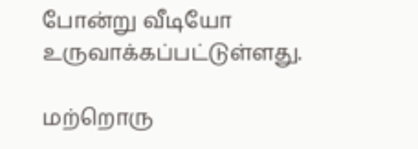போன்று வீடியோ உருவாக்கப்பட்டுள்ளது.

மற்றொரு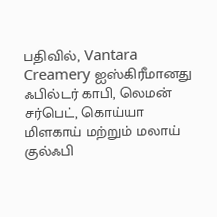பதிவில், Vantara Creamery ஐஸ்கிரீமானது ஃபில்டர் காபி, லெமன் சர்பெட், கொய்யா மிளகாய் மற்றும் மலாய் குல்ஃபி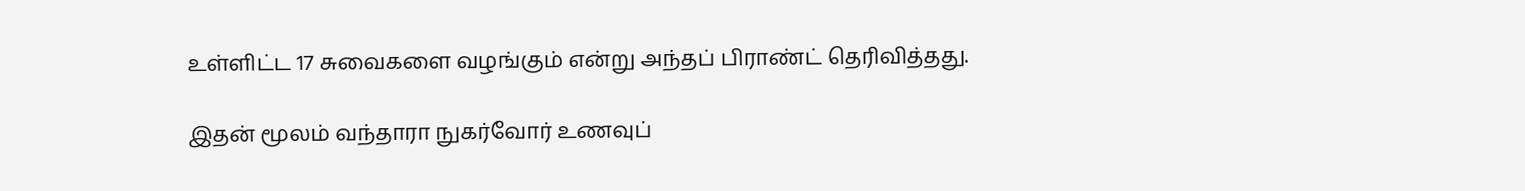உள்ளிட்ட 17 சுவைகளை வழங்கும் என்று அந்தப் பிராண்ட் தெரிவித்தது.

இதன் மூலம் வந்தாரா நுகர்வோர் உணவுப்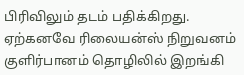பிரிவிலும் தடம் பதிக்கிறது. ஏற்கனவே ரிலையன்ஸ் நிறுவனம் குளிர்பானம் தொழிலில் இறங்கி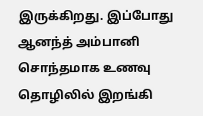இருக்கிறது. இப்போது ஆனந்த் அம்பானி சொந்தமாக உணவு தொழிலில் இறங்கி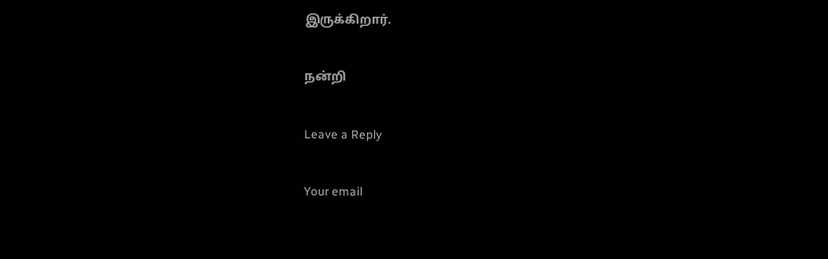இருக்கிறார்.

நன்றி

Leave a Reply

Your email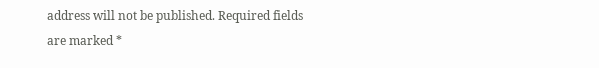address will not be published. Required fields are marked *